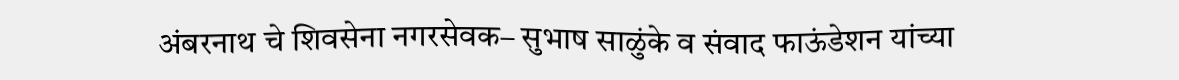अंबरनाथ चे शिवसेना नगरसेवक– सुभाष साळुंके व संवाद फाऊंडेशन यांच्या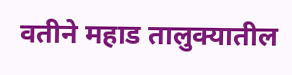वतीने महाड तालुक्यातील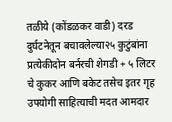तळीये (कोंडळकर वाडी) दरड दुर्घटनेतून बचावलेल्या२५ कुटुंबांना प्रत्येकीदोन बर्नरची शेगडी + ५ लिटर चे कुकर आणि बकेट तसेच इतर गृह उपयोगी साहित्याची मदत आमदार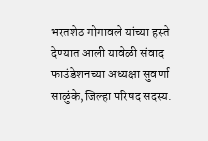भरतशेठ गोगावले यांच्या हस्ते देण्यात आली यावेळी संवाद फाउंडेशनच्या अध्यक्षा सुवर्णा साळुंके,जिल्हा परिषद सदस्य.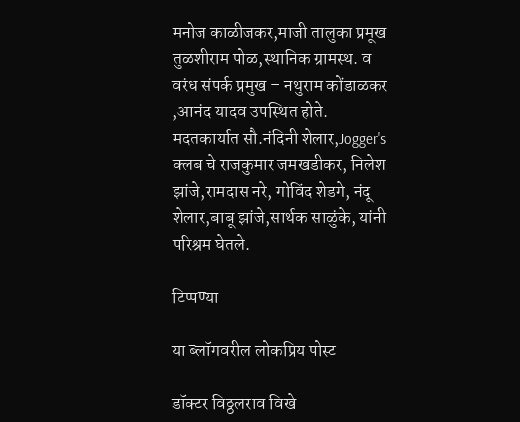मनोज काळीजकर,माजी तालुका प्रमूख तुळशीराम पोळ,स्थानिक ग्रामस्थ. व वरंध संपर्क प्रमुख – नथुराम कोंडाळकर ,आनंद यादव उपस्थित होते. मदतकार्यात सौ.नंदिनी शेलार,Jogger's क्लब चे राजकुमार जमखडीकर, निलेश झांजे,रामदास नरे, गोविंद शेडगे, नंदू शेलार,बाबू झांजे,सार्थक साळुंके, यांनी परिश्रम घेतले.

टिप्पण्या

या ब्लॉगवरील लोकप्रिय पोस्ट

डॉक्टर विठ्ठलराव विखे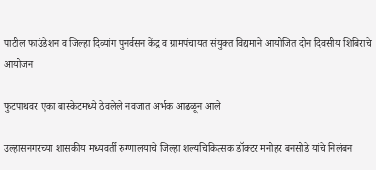पाटील फाउंडेशन व जिल्हा दिव्यांग पुनर्वसन केंद्र व ग्रामपंचायत संयुक्त विद्यमाने आयोजित दोन दिवसीय शिबिराचे आयोजन

फुटपाथवर एका बास्केटमध्ये ठेवलेले नवजात अर्भक आढळून आले

उल्हासनगरच्या शासकीय मध्यवर्ती रुग्णालयाचे जिल्हा शल्यचिकित्सक डॉक्टर मनोहर बनसोडे यांचे निलंबन